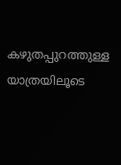കഴുതപ്പുറത്തുള്ള യാത്രയിലൂടെ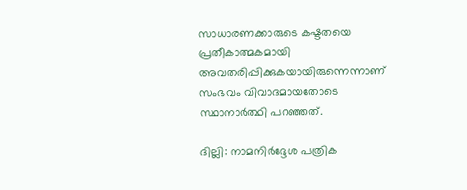സാധാരണക്കാരുടെ കഷ്ടതയെ പ്രതീകാത്മകമായി അവതരിപ്പിക്കുകയായിരുന്നെന്നാണ് സംഭവം വിവാദമായതോടെ സ്ഥാനാര്‍ത്ഥി പറഞ്ഞത്.

ദില്ലി: നാമനിര്‍ദ്ദേശ പത്രിക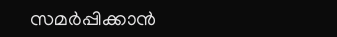സമര്‍പ്പിക്കാന്‍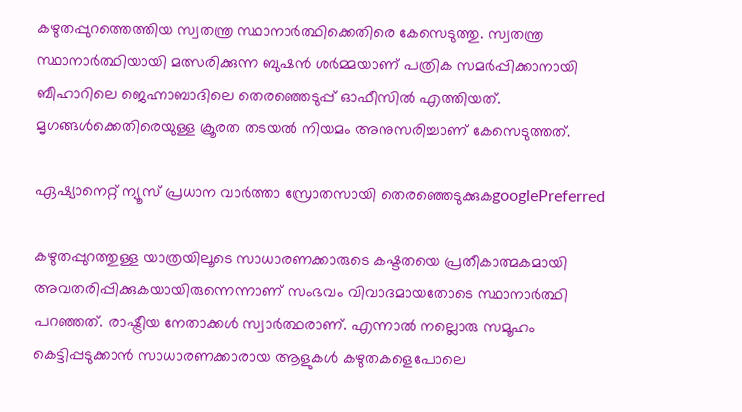കഴുതപ്പുറത്തെത്തിയ സ്വതന്ത്ര സ്ഥാനാര്‍ത്ഥിക്കെതിരെ കേസെടുത്തു. സ്വതന്ത്ര സ്ഥാനാര്‍ത്ഥിയായി മത്സരിക്കുന്ന ബുഷന്‍ ശര്‍മ്മയാണ് പത്രിക സമര്‍പ്പിക്കാനായി ബീഹാറിലെ ജെഹ്നാബാദിലെ തെരഞ്ഞെടുപ്പ് ഓഫീസില്‍ എത്തിയത്. മൃഗങ്ങള്‍ക്കെതിരെയുള്ള ക്രൂരത തടയല്‍ നിയമം അനുസരിച്ചാണ് കേസെടുത്തത്.

ഏഷ്യാനെറ്റ് ന്യൂസ് പ്രധാന വാർത്താ സ്രോതസായി തെരഞ്ഞെടുക്കുകgooglePreferred

കഴുതപ്പുറത്തുള്ള യാത്രയിലൂടെ സാധാരണക്കാരുടെ കഷ്ടതയെ പ്രതീകാത്മകമായി അവതരിപ്പിക്കുകയായിരുന്നെന്നാണ് സംഭവം വിവാദമായതോടെ സ്ഥാനാര്‍ത്ഥി പറഞ്ഞത്. രാഷ്ട്രീയ നേതാക്കള്‍ സ്വാര്‍ത്ഥരാണ്. എന്നാല്‍ നല്ലൊരു സമൂഹം കെട്ടിപ്പടുക്കാന്‍ സാധാരണക്കാരായ ആളുകള്‍ കഴുതകളെപോലെ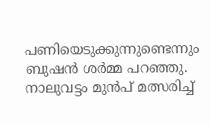പണിയെടുക്കുന്നുണ്ടെന്നും ബുഷൻ ശര്‍മ്മ പറഞ്ഞു. നാലുവട്ടം മുന്‍പ് മത്സരിച്ച്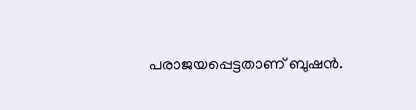പരാജയപ്പെട്ടതാണ് ബുഷൻ.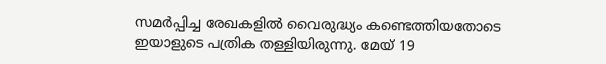സമര്‍പ്പിച്ച രേഖകളില്‍ വൈരുദ്ധ്യം കണ്ടെത്തിയതോടെ ഇയാളുടെ പത്രിക തള്ളിയിരുന്നു. മേയ് 19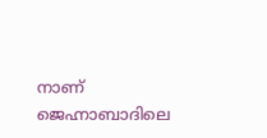നാണ് ജെഹ്നാബാദിലെ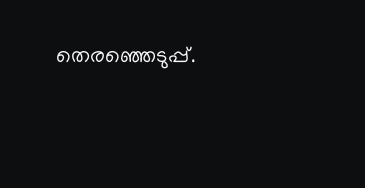തെരഞ്ഞെടുപ്പ്.